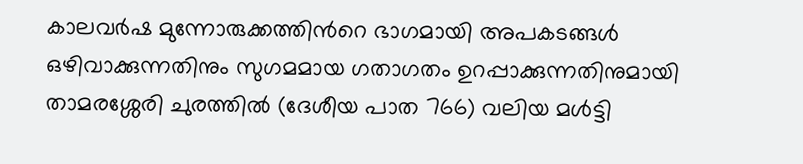കാലവർഷ മുന്നോരുക്കത്തിന്‍റെ ഭാഗമായി അപകടങ്ങൾ ഒഴിവാക്കുന്നതിനും സുഗമമായ ഗതാഗതം ഉറപ്പാക്കുന്നതിനുമായി താമരശ്ശേരി ചുരത്തിൽ (ദേശീയ പാത 766) വലിയ മൾട്ടി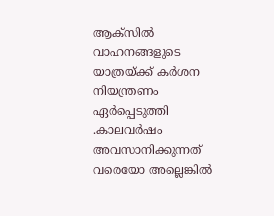ആക്‌സിൽ വാഹനങ്ങളുടെ യാത്രയ്ക്ക് കർശന നിയന്ത്രണം ഏർപ്പെടുത്തി .കാലവർഷം അവസാനിക്കുന്നത് വരെയോ അല്ലെങ്കിൽ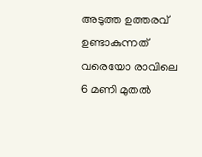അടുത്ത ഉത്തരവ് ഉണ്ടാകുന്നത് വരെയോ രാവിലെ 6 മണി മുതൽ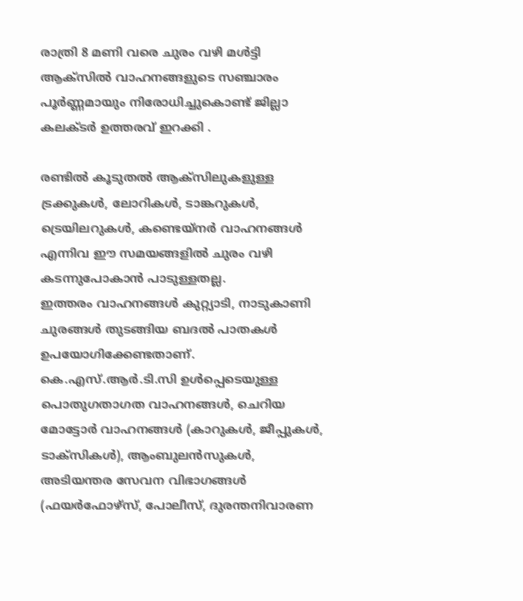രാത്രി 8 മണി വരെ ചുരം വഴി മൾട്ടി ആക്‌സിൽ വാഹനങ്ങളുടെ സഞ്ചാരം പൂർണ്ണമായും നിരോധിച്ചുകൊണ്ട് ജില്ലാ കലക്ടര്‍ ഉത്തരവ് ഇറക്കി .

രണ്ടിൽ കൂടുതൽ ആക്‌സിലുകളുള്ള ട്രക്കുകൾ, ലോറികൾ, ടാങ്കറുകൾ, ട്രെയിലറുകൾ, കണ്ടെയ്നർ വാഹനങ്ങൾ എന്നിവ ഈ സമയങ്ങളിൽ ചുരം വഴി കടന്നുപോകാൻ പാടുള്ളതല്ല.
ഇത്തരം വാഹനങ്ങൾ കുറ്റ്യാടി, നാടുകാണി ചുരങ്ങൾ തുടങ്ങിയ ബദൽ പാതകൾ ഉപയോഗിക്കേണ്ടതാണ്. കെ.എസ്.ആർ.ടി.സി ഉൾപ്പെടെയുള്ള പൊതുഗതാഗത വാഹനങ്ങൾ, ചെറിയ മോട്ടോർ വാഹനങ്ങൾ (കാറുകൾ, ജീപ്പുകൾ, ടാക്സികൾ), ആംബുലൻസുകൾ, അടിയന്തര സേവന വിഭാഗങ്ങൾ (ഫയർഫോഴ്‌സ്, പോലീസ്, ദുരന്തനിവാരണ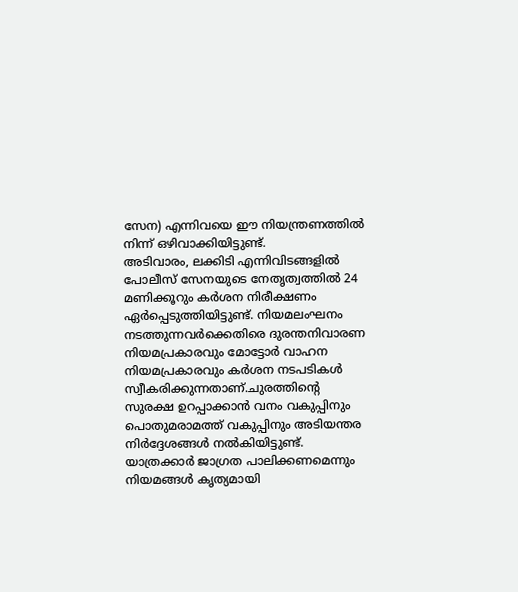സേന) എന്നിവയെ ഈ നിയന്ത്രണത്തിൽ നിന്ന് ഒഴിവാക്കിയിട്ടുണ്ട്.
അടിവാരം, ലക്കിടി എന്നിവിടങ്ങളിൽ പോലീസ് സേനയുടെ നേതൃത്വത്തിൽ 24 മണിക്കൂറും കർശന നിരീക്ഷണം ഏർപ്പെടുത്തിയിട്ടുണ്ട്. നിയമലംഘനം നടത്തുന്നവർക്കെതിരെ ദുരന്തനിവാരണ നിയമപ്രകാരവും മോട്ടോർ വാഹന നിയമപ്രകാരവും കർശന നടപടികൾ സ്വീകരിക്കുന്നതാണ്.ചുരത്തിന്റെ സുരക്ഷ ഉറപ്പാക്കാൻ വനം വകുപ്പിനും പൊതുമരാമത്ത് വകുപ്പിനും അടിയന്തര നിർദ്ദേശങ്ങൾ നൽകിയിട്ടുണ്ട്. യാത്രക്കാർ ജാഗ്രത പാലിക്കണമെന്നും നിയമങ്ങൾ കൃത്യമായി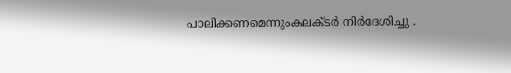പാലിക്കണമെന്നുംകലക്ടര്‍ നിര്‍ദേശിച്ചു .